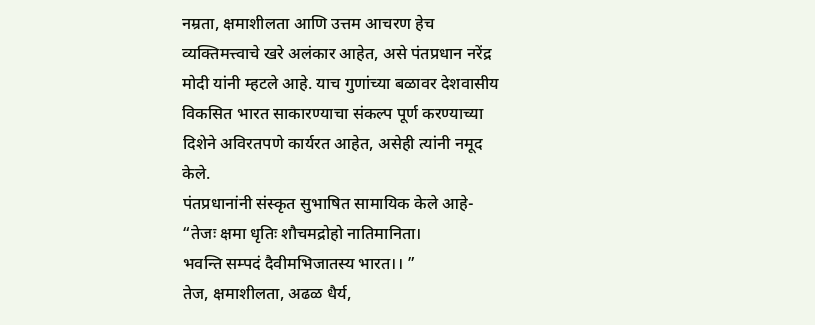नम्रता, क्षमाशीलता आणि उत्तम आचरण हेच व्यक्तिमत्त्वाचे खरे अलंकार आहेत, असे पंतप्रधान नरेंद्र मोदी यांनी म्हटले आहे. याच गुणांच्या बळावर देशवासीय विकसित भारत साकारण्याचा संकल्प पूर्ण करण्याच्या दिशेने अविरतपणे कार्यरत आहेत, असेही त्यांनी नमूद केले.
पंतप्रधानांनी संस्कृत सुभाषित सामायिक केले आहे-
“तेजः क्षमा धृतिः शौचमद्रोहो नातिमानिता।
भवन्ति सम्पदं दैवीमभिजातस्य भारत।। ”
तेज, क्षमाशीलता, अढळ धैर्य,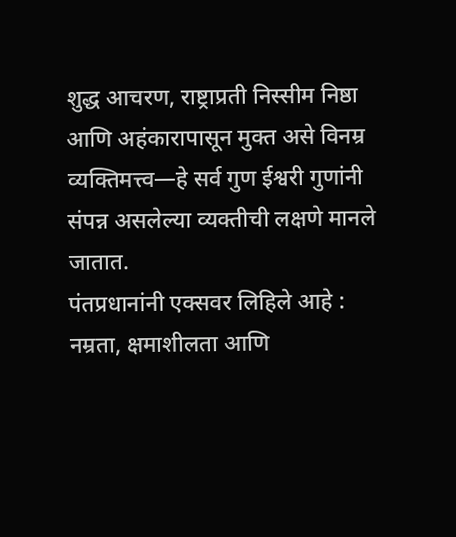शुद्ध आचरण, राष्ट्राप्रती निस्सीम निष्ठा आणि अहंकारापासून मुक्त असे विनम्र व्यक्तिमत्त्व—हे सर्व गुण ईश्वरी गुणांनी संपन्न असलेल्या व्यक्तीची लक्षणे मानले जातात.
पंतप्रधानांनी एक्सवर लिहिले आहे :
नम्रता, क्षमाशीलता आणि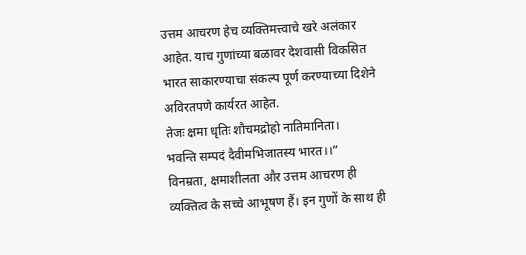उत्तम आचरण हेच व्यक्तिमत्त्वाचे खरे अलंकार आहेत. याच गुणांच्या बळावर देशवासी विकसित भारत साकारण्याचा संकल्प पूर्ण करण्याच्या दिशेने अविरतपणे कार्यरत आहेत.
तेजः क्षमा धृतिः शौचमद्रोहो नातिमानिता।
भवन्ति सम्पदं दैवीमभिजातस्य भारत।।”
विनम्रता, क्षमाशीलता और उत्तम आचरण ही व्यक्तित्व के सच्चे आभूषण हैं। इन गुणों के साथ ही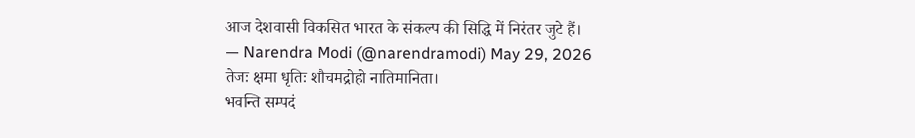आज देशवासी विकसित भारत के संकल्प की सिद्धि में निरंतर जुटे हैं।
— Narendra Modi (@narendramodi) May 29, 2026
तेजः क्षमा धृतिः शौचमद्रोहो नातिमानिता।
भवन्ति सम्पदं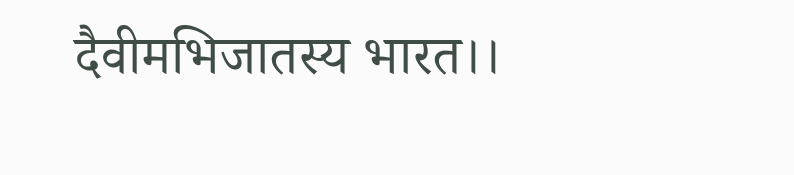दैवीमभिजातस्य भारत।।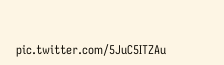pic.twitter.com/5JuC5ITZAu